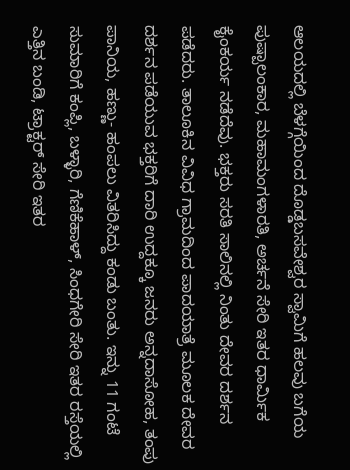ಆಲಯದಲ್ಲಿ ಬೆಳಗ್ಗೆಯಿಂದ ದೊಡ್ಡಬಸವೇಶ್ವರ ಸ್ವಾಮಿಗೆ ಹಲವು ಬಗೆಯ ಪುಷ್ಪಾಲಂಕಾರ, ಮಹಾಮಂಗಳಾರತಿ, ಅರ್ಚನೆ ಸೇರಿ ಇತರ ಧಾರ್ಮಿಕ ಕೈಂಕರ್ಯ ನಡೆದೆವು. ಭಕ್ತರು ಸರತಿ ಸಾಲಿನಲ್ಲಿ ನಿಂತು ದೇವರ ದರ್ಶನ ಪಡೆದರು. ತಾಲೂಕಿನ ವಿವಿಧ ಗ್ರಾಮದಿಂದ ಪಾದಯಾತ್ರೆ ಮೂಲಕ ದೇವರ ದರ್ಶನ ಪಡೆಯುವ ಭಕ್ತರಿಗೆ ದಾರಿ ಉದ್ದಕ್ಕೂ ಜನರು ಅನ್ನದಾಸೋಹ, ತಂಪು ಪಾನಿಯ, ಹಣ್ಣು- ಹಂಪಲು ವಿತರಿಸಿದ್ದು ಕಂಡು ಬಂತು. ಇನ್ನು 11 ಗಂಟೆ ಸುಮಾರಿಗೆ ಕಂಪ್ಲಿ, ಬಳ್ಳಾರಿ, ಗೆಣಿಕೆಹಾಳ್, ಸಿಂಧಗೇರಿ ಸೇರಿ ಇತರ ರಸ್ತೆಯಲ್ಲಿ ಎತ್ತಿನ ಬಂಡಿ, ಟ್ರಾಕ್ಟರ್ ಸೇರಿ ಇತರ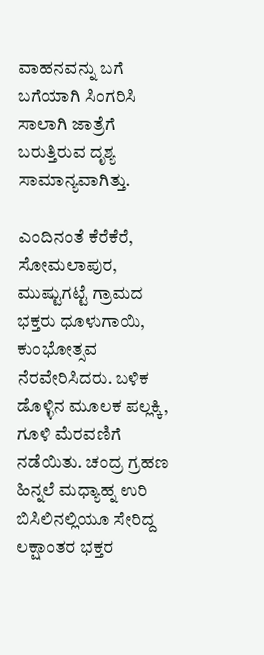ವಾಹನವನ್ನು ಬಗೆ ಬಗೆಯಾಗಿ ಸಿಂಗರಿಸಿ ಸಾಲಾಗಿ ಜಾತ್ರೆಗೆ ಬರುತ್ತಿರುವ ದೃಶ್ಯ ಸಾಮಾನ್ಯವಾಗಿತ್ತು.

ಎಂದಿನಂತೆ ಕೆರೆಕೆರೆ, ಸೋಮಲಾಪುರ, ಮುಷ್ಟುಗಟ್ಟೆ ಗ್ರಾಮದ ಭಕ್ತರು ಧೂಳುಗಾಯಿ, ಕುಂಭೋತ್ಸವ ನೆರವೇರಿಸಿದರು. ಬಳಿಕ ಡೊಳ್ಳಿನ ಮೂಲಕ ಪಲ್ಲಕ್ಕಿ, ಗೂಳಿ ಮೆರವಣಿಗೆ ನಡೆಯಿತು. ಚಂದ್ರ ಗ್ರಹಣ ಹಿನ್ನಲೆ ಮಧ್ಯಾಹ್ನ ಉರಿ ಬಿಸಿಲಿನಲ್ಲಿಯೂ ಸೇರಿದ್ದ ಲಕ್ಷಾಂತರ ಭಕ್ತರ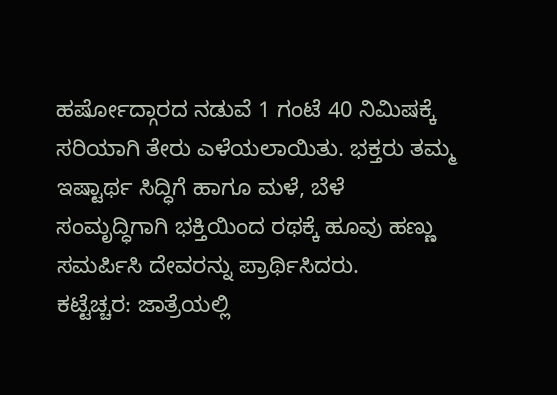ಹರ್ಷೋದ್ಗಾರದ ನಡುವೆ 1 ಗಂಟೆ 40 ನಿಮಿಷಕ್ಕೆ ಸರಿಯಾಗಿ ತೇರು ಎಳೆಯಲಾಯಿತು. ಭಕ್ತರು ತಮ್ಮ ಇಷ್ಟಾರ್ಥ ಸಿದ್ಧಿಗೆ ಹಾಗೂ ಮಳೆ, ಬೆಳೆ ಸಂಮೃದ್ಧಿಗಾಗಿ ಭಕ್ತಿಯಿಂದ ರಥಕ್ಕೆ ಹೂವು ಹಣ್ಣು ಸಮರ್ಪಿಸಿ ದೇವರನ್ನು ಪ್ರಾರ್ಥಿಸಿದರು.
ಕಟ್ಟೆಚ್ಚರ: ಜಾತ್ರೆಯಲ್ಲಿ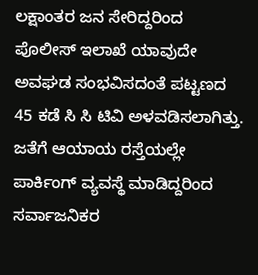ಲಕ್ಷಾಂತರ ಜನ ಸೇರಿದ್ದರಿಂದ ಪೊಲೀಸ್ ಇಲಾಖೆ ಯಾವುದೇ ಅವಘಡ ಸಂಭವಿಸದಂತೆ ಪಟ್ಟಣದ 45 ಕಡೆ ಸಿ ಸಿ ಟಿವಿ ಅಳವಡಿಸಲಾಗಿತ್ತು. ಜತೆಗೆ ಆಯಾಯ ರಸ್ತೆಯಲ್ಲೇ ಪಾರ್ಕಿಂಗ್ ವ್ಯವಸ್ಥೆ ಮಾಡಿದ್ದರಿಂದ ಸರ್ವಾಜನಿಕರ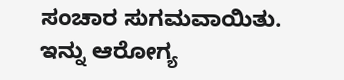ಸಂಚಾರ ಸುಗಮವಾಯಿತು. ಇನ್ನು ಆರೋಗ್ಯ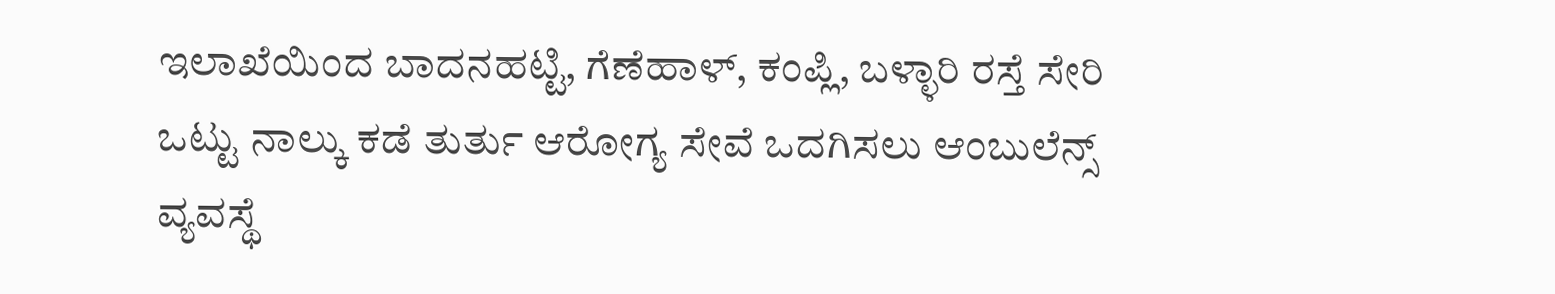ಇಲಾಖೆಯಿಂದ ಬಾದನಹಟ್ಟಿ, ಗೆಣೆಹಾಳ್, ಕಂಪ್ಲಿ, ಬಳ್ಳಾರಿ ರಸ್ತೆ ಸೇರಿ ಒಟ್ಟು ನಾಲ್ಕು ಕಡೆ ತುರ್ತು ಆರೋಗ್ಯ ಸೇವೆ ಒದಗಿಸಲು ಆಂಬುಲೆನ್ಸ್ ವ್ಯವಸ್ಥೆ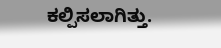ಕಲ್ಪಿಸಲಾಗಿತ್ತು.